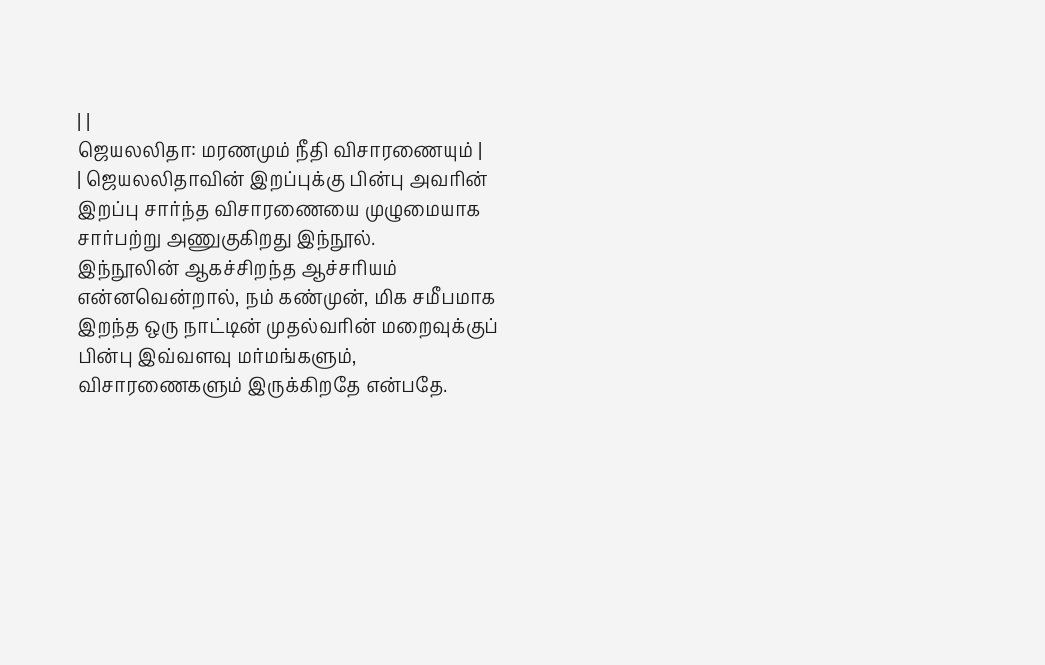| |
ஜெயலலிதா: மரணமும் நீதி விசாரணையும் |
| ஜெயலலிதாவின் இறப்புக்கு பின்பு அவரின் இறப்பு சார்ந்த விசாரணையை முழுமையாக
சார்பற்று அணுகுகிறது இந்நூல்.
இந்நூலின் ஆகச்சிறந்த ஆச்சரியம் என்னவென்றால், நம் கண்முன், மிக சமீபமாக
இறந்த ஒரு நாட்டின் முதல்வரின் மறைவுக்குப் பின்பு இவ்வளவு மர்மங்களும்,
விசாரணைகளும் இருக்கிறதே என்பதே.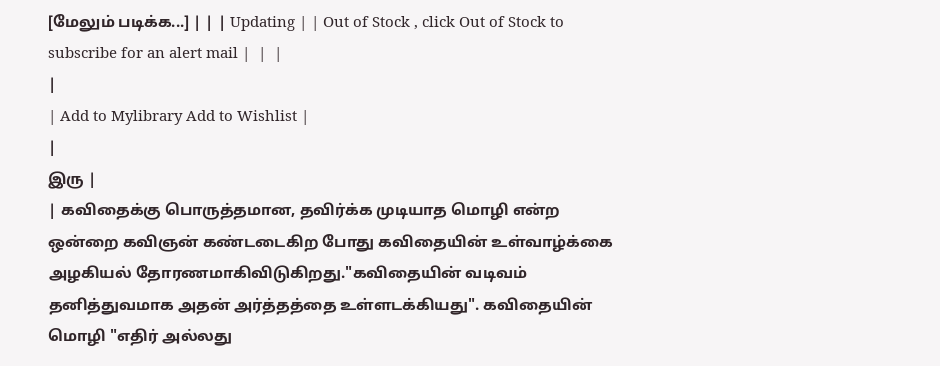[மேலும் படிக்க...] | | | Updating | | Out of Stock , click Out of Stock to subscribe for an alert mail |  |  |
|
| Add to Mylibrary Add to Wishlist |
|
இரு |
| கவிதைக்கு பொருத்தமான, தவிர்க்க முடியாத மொழி என்ற ஒன்றை கவிஞன் கண்டடைகிற போது கவிதையின் உள்வாழ்க்கை அழகியல் தோரணமாகிவிடுகிறது."கவிதையின் வடிவம் தனித்துவமாக அதன் அர்த்தத்தை உள்ளடக்கியது". கவிதையின் மொழி "எதிர் அல்லது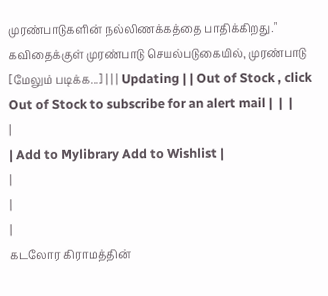முரண்பாடுகளின் நல்லிணக்கத்தை பாதிக்கிறது." கவிதைக்குள் முரண்பாடு செயல்படுகையில், முரண்பாடு [மேலும் படிக்க...] | | | Updating | | Out of Stock , click Out of Stock to subscribe for an alert mail |  |  |
|
| Add to Mylibrary Add to Wishlist |
|
|
|
கடலோர கிராமத்தின்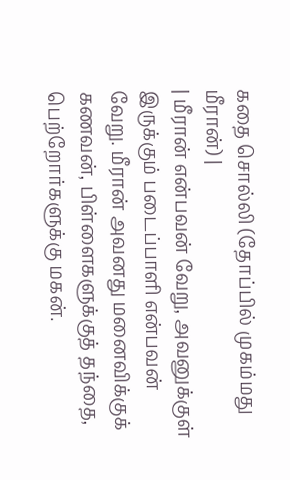கதை சொல்லி (தோப்பில் முகம்மது மீரான்) |
| மீரான் என்பவன் வேறு, அவனுக்குள் இருக்கும் படைப்பாளி என்பவன் வேறு. மீரான் அவனது மனைவிக்குக் கணவன், பிள்ளைகளுக்குத் தந்தை, பெற்றோர்களுக்கு மகன்.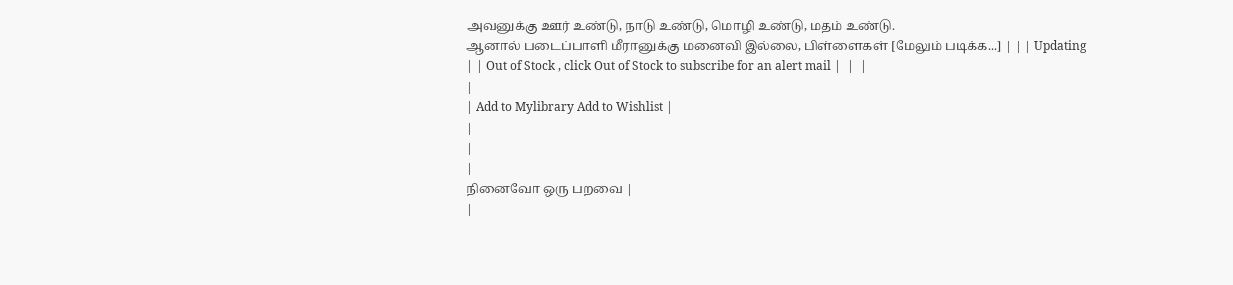அவனுக்கு ஊர் உண்டு, நாடு உண்டு, மொழி உண்டு, மதம் உண்டு.
ஆனால் படைப்பாளி மீரானுக்கு மனைவி இல்லை, பிள்ளைகள் [மேலும் படிக்க...] | | | Updating | | Out of Stock , click Out of Stock to subscribe for an alert mail |  |  |
|
| Add to Mylibrary Add to Wishlist |
|
|
|
நினைவோ ஒரு பறவை |
|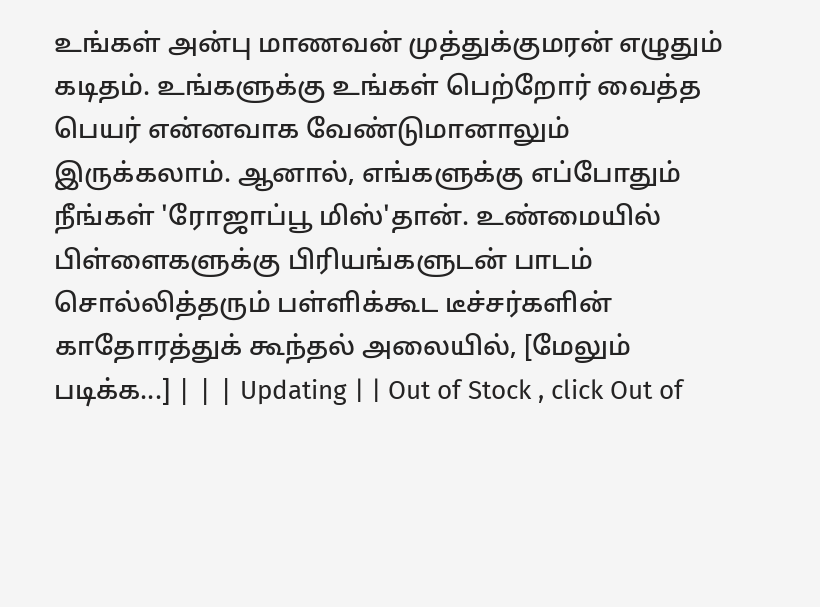உங்கள் அன்பு மாணவன் முத்துக்குமரன் எழுதும் கடிதம். உங்களுக்கு உங்கள் பெற்றோர் வைத்த பெயர் என்னவாக வேண்டுமானாலும் இருக்கலாம். ஆனால், எங்களுக்கு எப்போதும் நீங்கள் 'ரோஜாப்பூ மிஸ்'தான். உண்மையில் பிள்ளைகளுக்கு பிரியங்களுடன் பாடம் சொல்லித்தரும் பள்ளிக்கூட டீச்சர்களின் காதோரத்துக் கூந்தல் அலையில், [மேலும் படிக்க...] | | | Updating | | Out of Stock , click Out of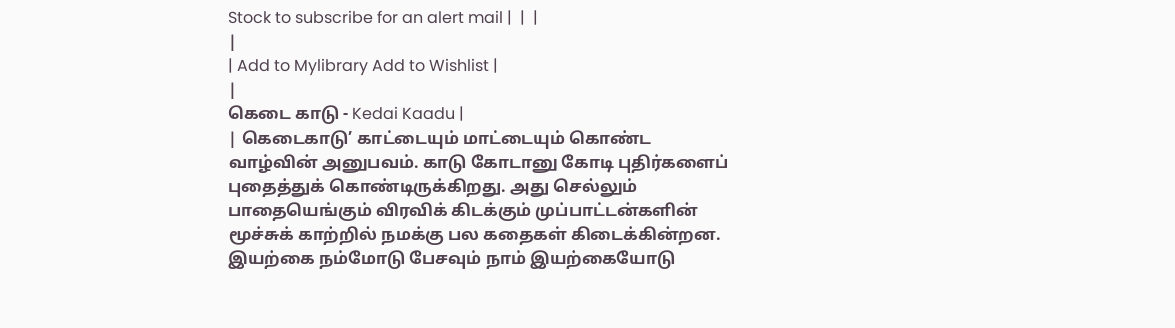Stock to subscribe for an alert mail |  |  |
|
| Add to Mylibrary Add to Wishlist |
|
கெடை காடு - Kedai Kaadu |
| கெடைகாடு’ காட்டையும் மாட்டையும் கொண்ட வாழ்வின் அனுபவம். காடு கோடானு கோடி புதிர்களைப் புதைத்துக் கொண்டிருக்கிறது. அது செல்லும் பாதையெங்கும் விரவிக் கிடக்கும் முப்பாட்டன்களின் மூச்சுக் காற்றில் நமக்கு பல கதைகள் கிடைக்கின்றன. இயற்கை நம்மோடு பேசவும் நாம் இயற்கையோடு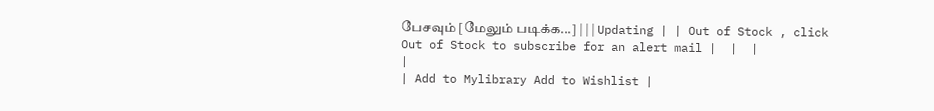பேசவும் [மேலும் படிக்க...] | | | Updating | | Out of Stock , click Out of Stock to subscribe for an alert mail |  |  |
|
| Add to Mylibrary Add to Wishlist |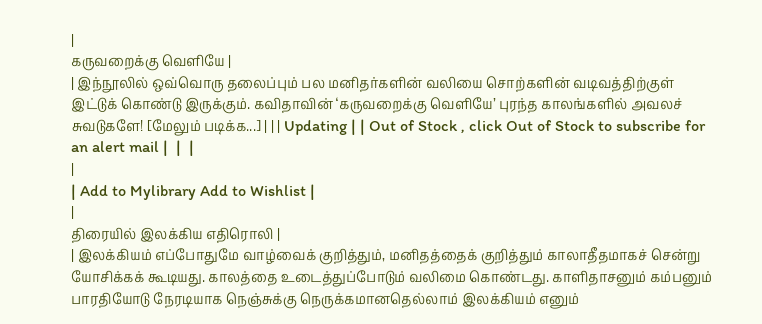|
கருவறைக்கு வெளியே |
| இந்நூலில் ஒவ்வொரு தலைப்பும் பல மனிதர்களின் வலியை சொற்களின் வடிவத்திற்குள் இட்டுக் கொண்டு இருக்கும். கவிதாவின் ‘கருவறைக்கு வெளியே’ புரந்த காலங்களில் அவலச் சுவடுகளே! [மேலும் படிக்க...] | | | Updating | | Out of Stock , click Out of Stock to subscribe for an alert mail |  |  |
|
| Add to Mylibrary Add to Wishlist |
|
திரையில் இலக்கிய எதிரொலி |
| இலக்கியம் எப்போதுமே வாழ்வைக் குறித்தும், மனிதத்தைக் குறித்தும் காலாதீதமாகச் சென்று யோசிக்கக் கூடியது. காலத்தை உடைத்துப்போடும் வலிமை கொண்டது. காளிதாசனும் கம்பனும் பாரதியோடு நேரடியாக நெஞ்சுக்கு நெருக்கமானதெல்லாம் இலக்கியம் எனும்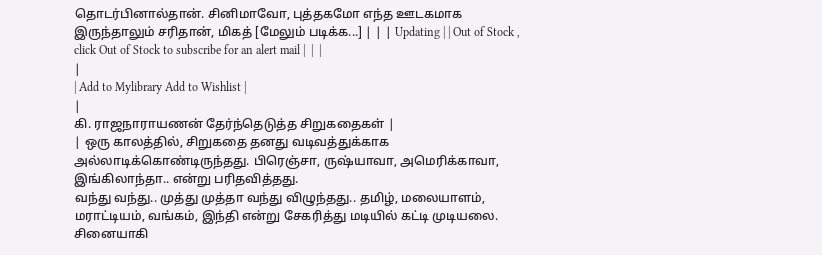தொடர்பினால்தான். சினிமாவோ, புத்தகமோ எந்த ஊடகமாக இருந்தாலும் சரிதான், மிகத் [மேலும் படிக்க...] | | | Updating | | Out of Stock , click Out of Stock to subscribe for an alert mail |  |  |
|
| Add to Mylibrary Add to Wishlist |
|
கி. ராஜநாராயணன் தேர்ந்தெடுத்த சிறுகதைகள் |
| ஒரு காலத்தில், சிறுகதை தனது வடிவத்துக்காக அல்லாடிக்கொண்டிருந்தது. பிரெஞ்சா, ருஷ்யாவா, அமெரிக்காவா, இங்கிலாந்தா.. என்று பரிதவித்தது.
வந்து வந்து.. முத்து முத்தா வந்து விழுந்தது.. தமிழ், மலையாளம், மராட்டியம், வங்கம், இந்தி என்று சேகரித்து மடியில் கட்டி முடியலை.
சினையாகி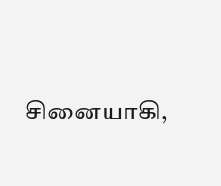சினையாகி,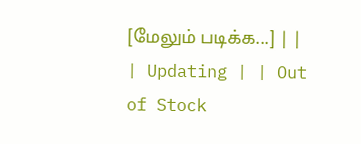[மேலும் படிக்க...] | | | Updating | | Out of Stock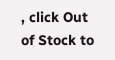, click Out of Stock to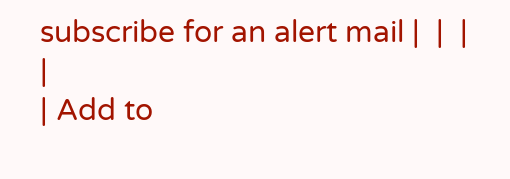subscribe for an alert mail |  |  |
|
| Add to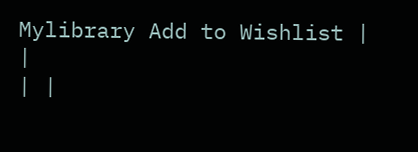Mylibrary Add to Wishlist |
|
| |